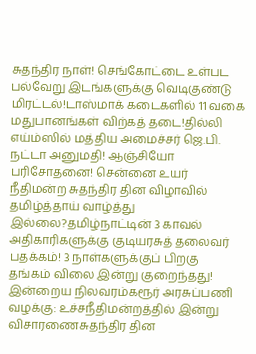சுதந்திர நாள்! செங்கோட்டை உள்பட பல்வேறு இடங்களுக்கு வெடிகுண்டு மிரட்டல்!டாஸ்மாக் கடைகளில் 11 வகை மதுபானங்கள் விற்கத் தடை!தில்லி எய்ம்ஸில் மத்திய அமைச்சர் ஜெ.பி. நட்டா அனுமதி! ஆஞ்சியோ பரிசோதனை! சென்னை உயர் நீதிமன்ற சுதந்திர தின விழாவில் தமிழ்த்தாய் வாழ்த்து இல்லை?தமிழ்நாட்டின் 3 காவல் அதிகாரிகளுக்கு குடியரசுத் தலைவர் பதக்கம்! 3 நாள்களுக்குப் பிறகு தங்கம் விலை இன்று குறைந்தது! இன்றைய நிலவரம்கரூர் அரசுப்பணி வழக்கு: உச்சநீதிமன்றத்தில் இன்று விசாரணைசுதந்திர தின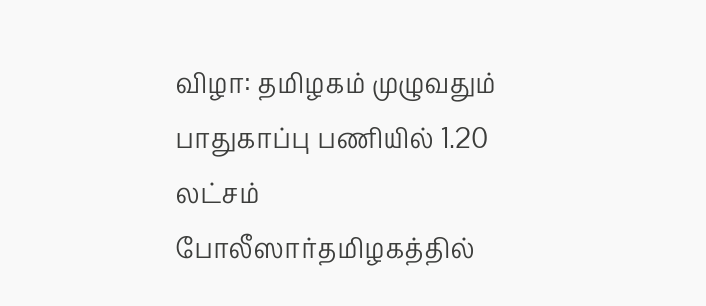விழா: தமிழகம் முழுவதும் பாதுகாப்பு பணியில் 1.20 லட்சம் போலீஸார்தமிழகத்தில்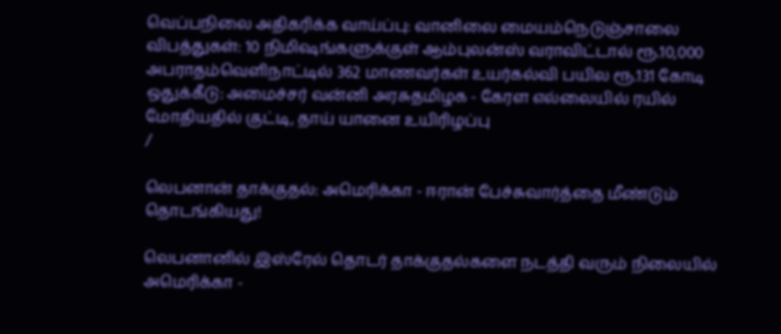வெப்பநிலை அதிகரிக்க வாய்ப்பு: வானிலை மையம்நெடுஞ்சாலை விபத்துகள்: 10 நிமிஷங்களுக்குள் ஆம்புலன்ஸ் வராவிட்டால் ரூ.10,000 அபராதம்வெளிநாட்டில் 362 மாணவர்கள் உயர்கல்வி பயில ரூ.131 கோடி ஒதுக்கீடு: அமைச்சர் வன்னி அரசுதமிழக - கேரள எல்லையில் ரயில் மோதியதில் குட்டி, தாய் யானை உயிரிழப்பு
/

லெபனான் தாக்குதல்: அமெரிக்கா - ஈரான் பேச்சுவார்த்தை மீண்டும் தொடங்கியது!

லெபனானில் இஸ்ரேல் தொடர் தாக்குதல்களை நடத்தி வரும் நிலையில் அமெரிக்கா -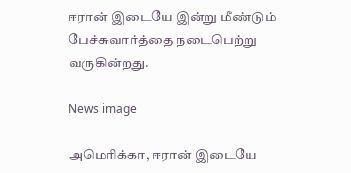ஈரான் இடையே இன்று மீண்டும் பேச்சுவார்த்தை நடைபெற்று வருகின்றது.

News image

அமெரிக்கா, ஈரான் இடையே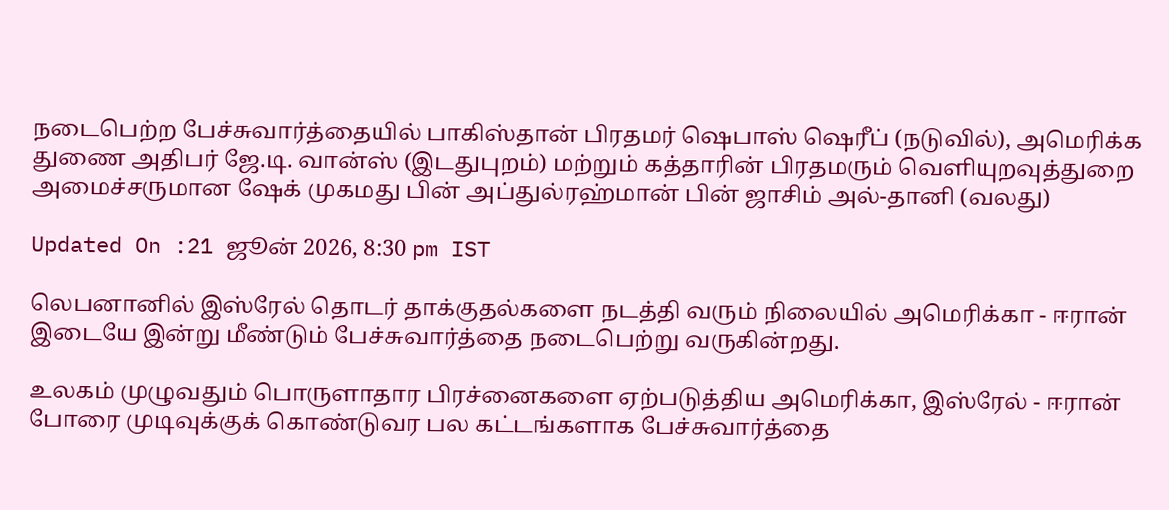நடைபெற்ற பேச்சுவார்த்தையில் பாகிஸ்தான் பிரதமர் ஷெபாஸ் ஷெரீப் (நடுவில்), அமெரிக்க துணை அதிபர் ஜே.டி. வான்ஸ் (இடதுபுறம்) மற்றும் கத்தாரின் பிரதமரும் வெளியுறவுத்துறை அமைச்சருமான ஷேக் முகமது பின் அப்துல்ரஹ்மான் பின் ஜாசிம் அல்-தானி (வலது)

Updated On :21 ஜூன் 2026, 8:30 pm IST

லெபனானில் இஸ்ரேல் தொடர் தாக்குதல்களை நடத்தி வரும் நிலையில் அமெரிக்கா - ஈரான் இடையே இன்று மீண்டும் பேச்சுவார்த்தை நடைபெற்று வருகின்றது.

உலகம் முழுவதும் பொருளாதார பிரச்னைகளை ஏற்படுத்திய அமெரிக்கா, இஸ்ரேல் - ஈரான் போரை முடிவுக்குக் கொண்டுவர பல கட்டங்களாக பேச்சுவார்த்தை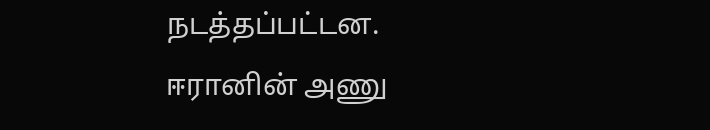நடத்தப்பட்டன. ஈரானின் அணு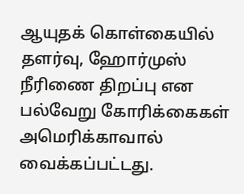ஆயுதக் கொள்கையில் தளர்வு, ஹோர்முஸ் நீரிணை திறப்பு என பல்வேறு கோரிக்கைகள் அமெரிக்காவால் வைக்கப்பட்டது.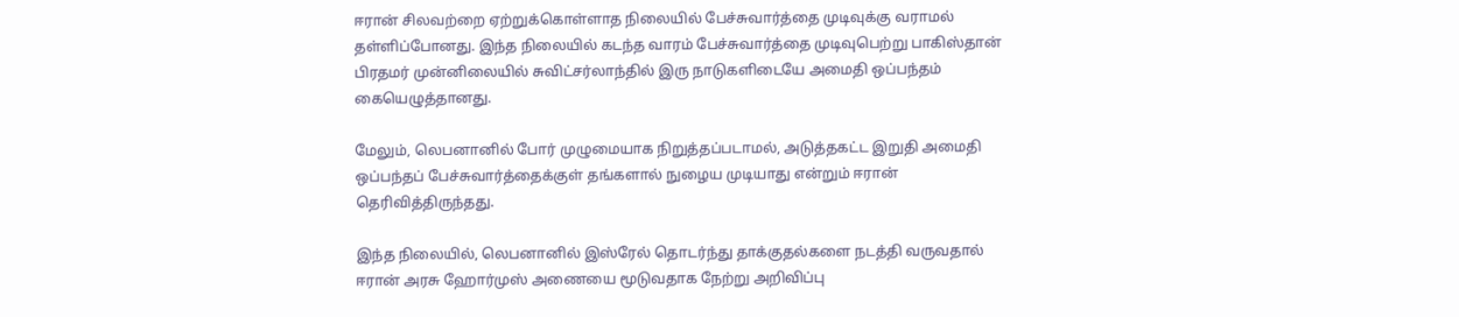ஈரான் சிலவற்றை ஏற்றுக்கொள்ளாத நிலையில் பேச்சுவார்த்தை முடிவுக்கு வராமல் தள்ளிப்போனது. இந்த நிலையில் கடந்த வாரம் பேச்சுவார்த்தை முடிவுபெற்று பாகிஸ்தான் பிரதமர் முன்னிலையில் சுவிட்சர்லாந்தில் இரு நாடுகளிடையே அமைதி ஒப்பந்தம் கையெழுத்தானது.

மேலும், லெபனானில் போர் முழுமையாக நிறுத்தப்படாமல், அடுத்தகட்ட இறுதி அமைதி ஒப்பந்தப் பேச்சுவார்த்தைக்குள் தங்களால் நுழைய முடியாது என்றும் ஈரான் தெரிவித்திருந்தது.

இந்த நிலையில், லெபனானில் இஸ்ரேல் தொடர்ந்து தாக்குதல்களை நடத்தி வருவதால் ஈரான் அரசு ஹோர்முஸ் அணையை மூடுவதாக நேற்று அறிவிப்பு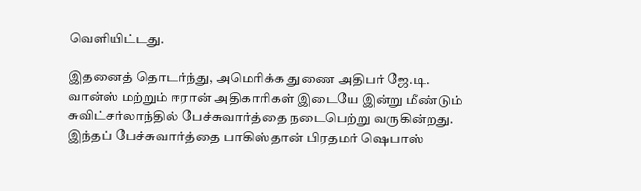வெளியிட்டது.

இதனைத் தொடர்ந்து, அமெரிக்க துணை அதிபர் ஜே.டி. வான்ஸ் மற்றும் ஈரான் அதிகாரிகள் இடையே இன்று மீண்டும் சுவிட்சர்லாந்தில் பேச்சுவார்த்தை நடைபெற்று வருகின்றது. இந்தப் பேச்சுவார்த்தை பாகிஸ்தான் பிரதமர் ஷெபாஸ்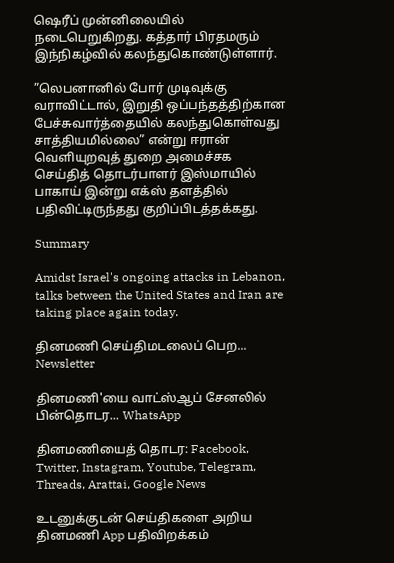ஷெரீப் முன்னிலையில் நடைபெறுகிறது. கத்தார் பிரதமரும் இந்நிகழ்வில் கலந்துகொண்டுள்ளார்.

”லெபனானில் போர் முடிவுக்கு வராவிட்டால், இறுதி ஒப்பந்தத்திற்கான பேச்சுவார்த்தையில் கலந்துகொள்வது சாத்தியமில்லை” என்று ஈரான் வெளியுறவுத் துறை அமைச்சக செய்தித் தொடர்பாளர் இஸ்மாயில் பாகாய் இன்று எக்ஸ் தளத்தில் பதிவிட்டிருந்தது குறிப்பிடத்தக்கது.

Summary

Amidst Israel's ongoing attacks in Lebanon, talks between the United States and Iran are taking place again today.

தினமணி செய்திமடலைப் பெற... Newsletter

தினமணி'யை வாட்ஸ்ஆப் சேனலில் பின்தொடர... WhatsApp

தினமணியைத் தொடர: Facebook, Twitter, Instagram, Youtube, Telegram, Threads, Arattai, Google News

உடனுக்குடன் செய்திகளை அறிய தினமணி App பதிவிறக்கம்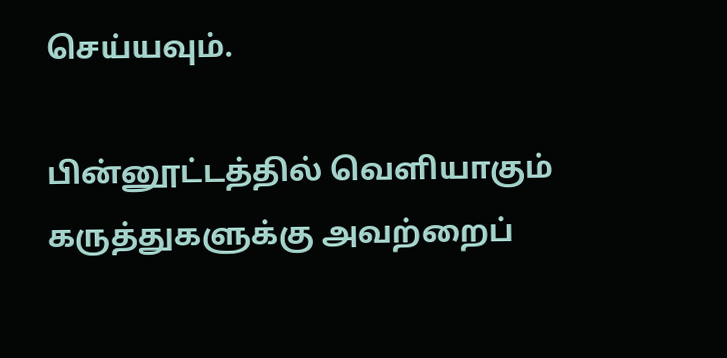செய்யவும்.

பின்னூட்டத்தில் வெளியாகும் கருத்துகளுக்கு அவற்றைப்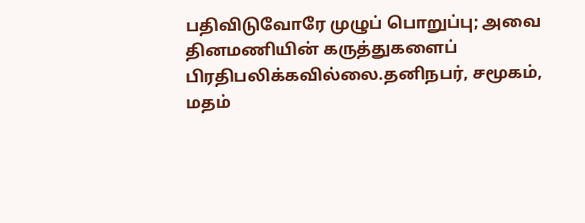பதிவிடுவோரே முழுப் பொறுப்பு; அவை தினமணியின் கருத்துகளைப் பிரதிபலிக்கவில்லை.தனிநபர், சமூகம், மதம்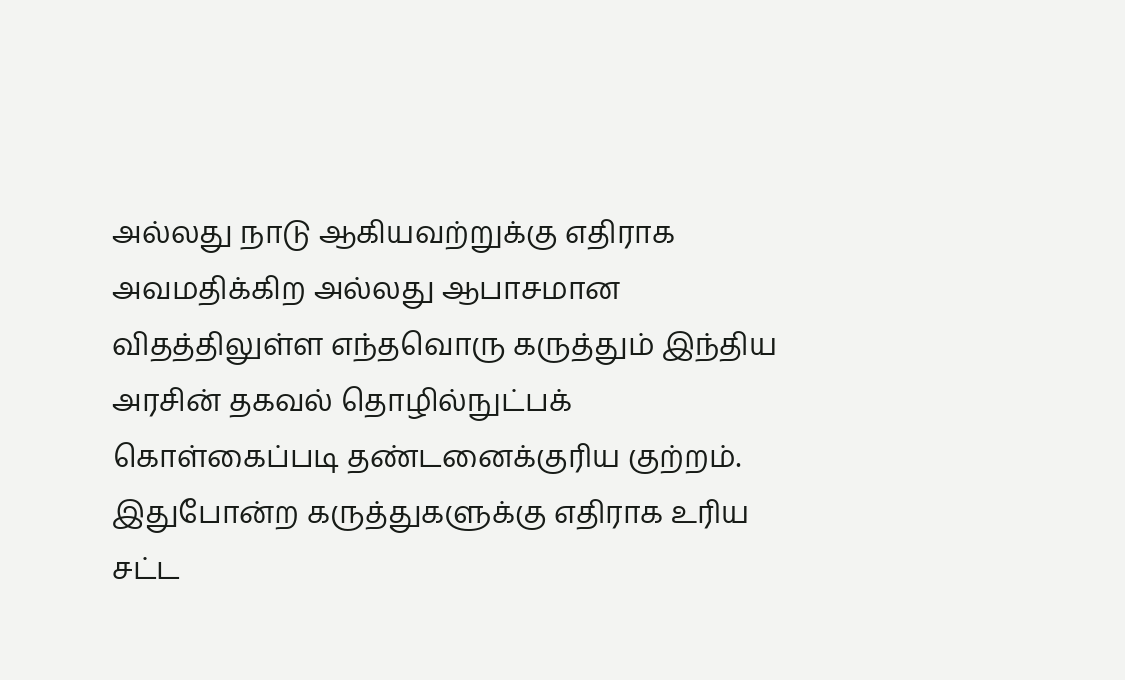அல்லது நாடு ஆகியவற்றுக்கு எதிராக அவமதிக்கிற அல்லது ஆபாசமான விதத்திலுள்ள எந்தவொரு கருத்தும் இந்திய அரசின் தகவல் தொழில்நுட்பக் கொள்கைப்படி தண்டனைக்குரிய குற்றம். இதுபோன்ற கருத்துகளுக்கு எதிராக உரிய சட்ட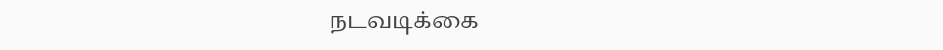நடவடிக்கை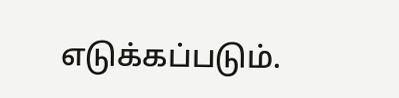எடுக்கப்படும்.